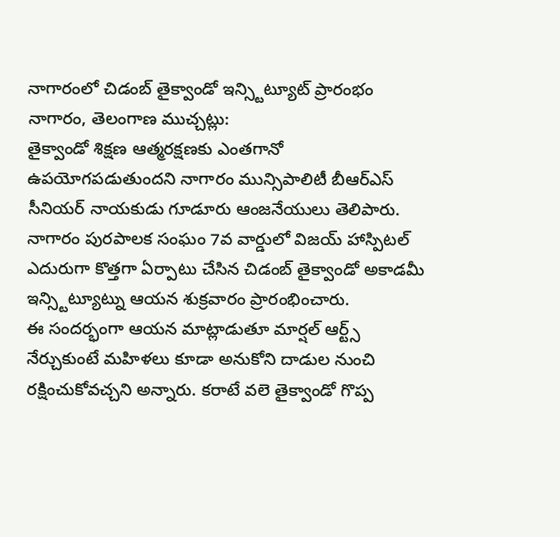నాగారంలో చిడంబ్ తైక్వాండో ఇన్స్టిట్యూట్ ప్రారంభం
నాగారం, తెలంగాణ ముచ్చట్లు:
తైక్వాండో శిక్షణ ఆత్మరక్షణకు ఎంతగానో ఉపయోగపడుతుందని నాగారం మున్సిపాలిటీ బీఆర్ఎస్ సీనియర్ నాయకుడు గూడూరు ఆంజనేయులు తెలిపారు. నాగారం పురపాలక సంఘం 7వ వార్డులో విజయ్ హాస్పిటల్ ఎదురుగా కొత్తగా ఏర్పాటు చేసిన చిడంబ్ తైక్వాండో అకాడమీ ఇన్స్టిట్యూట్ను ఆయన శుక్రవారం ప్రారంభించారు.
ఈ సందర్భంగా ఆయన మాట్లాడుతూ మార్షల్ ఆర్ట్స్ నేర్చుకుంటే మహిళలు కూడా అనుకోని దాడుల నుంచి రక్షించుకోవచ్చని అన్నారు. కరాటే వలె తైక్వాండో గొప్ప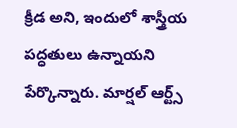క్రీడ అని, ఇందులో శాస్త్రీయ పద్ధతులు ఉన్నాయని పేర్కొన్నారు. మార్షల్ ఆర్ట్స్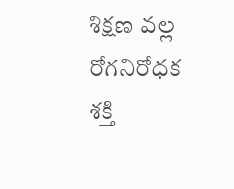శిక్షణ వల్ల రోగనిరోధక శక్తి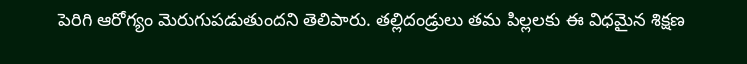పెరిగి ఆరోగ్యం మెరుగుపడుతుందని తెలిపారు. తల్లిదండ్రులు తమ పిల్లలకు ఈ విధమైన శిక్షణ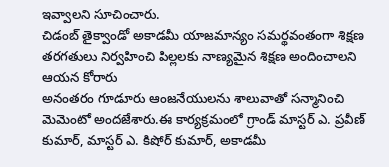ఇవ్వాలని సూచించారు.
చిడంబ్ తైక్వాండో అకాడమీ యాజమాన్యం సమర్థవంతంగా శిక్షణ తరగతులు నిర్వహించి పిల్లలకు నాణ్యమైన శిక్షణ అందించాలని ఆయన కోరారు
అనంతరం గూడూరు ఆంజనేయులను శాలువాతో సన్మానించి మెమెంటో అందజేశారు.ఈ కార్యక్రమంలో గ్రాండ్ మాస్టర్ ఎ. ప్రవీణ్ కుమార్, మాస్టర్ ఎ. కిషోర్ కుమార్, అకాడమీ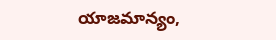యాజమాన్యం,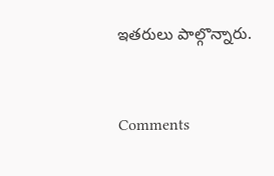ఇతరులు పాల్గొన్నారు.


Comments